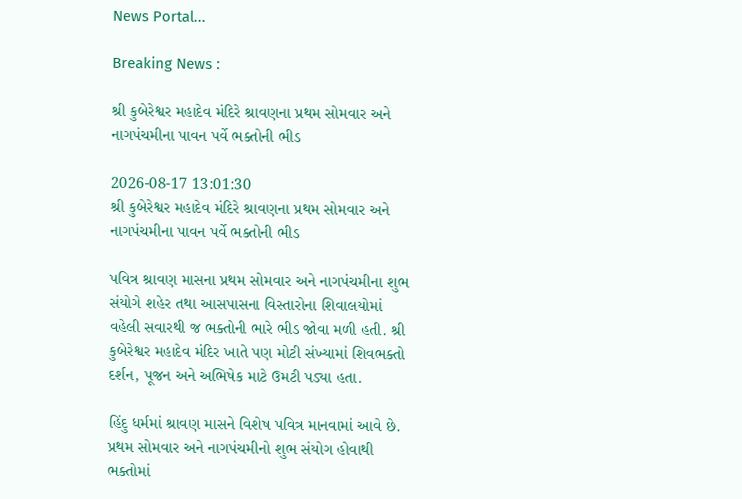News Portal...

Breaking News :

શ્રી કુબેરેશ્વર મહાદેવ મંદિરે શ્રાવણના પ્રથમ સોમવાર અને નાગપંચમીના પાવન પર્વે ભક્તોની ભીડ

2026-08-17 13:01:30
શ્રી કુબેરેશ્વર મહાદેવ મંદિરે શ્રાવણના પ્રથમ સોમવાર અને નાગપંચમીના પાવન પર્વે ભક્તોની ભીડ

પવિત્ર શ્રાવણ માસના પ્રથમ સોમવાર અને નાગપંચમીના શુભ સંયોગે શહેર તથા આસપાસના વિસ્તારોના શિવાલયોમાં વહેલી સવારથી જ ભક્તોની ભારે ભીડ જોવા મળી હતી. શ્રી કુબેરેશ્વર મહાદેવ મંદિર ખાતે પણ મોટી સંખ્યામાં શિવભક્તો દર્શન, પૂજન અને અભિષેક માટે ઉમટી પડ્યા હતા.

હિંદુ ધર્મમાં શ્રાવણ માસને વિશેષ પવિત્ર માનવામાં આવે છે. પ્રથમ સોમવાર અને નાગપંચમીનો શુભ સંયોગ હોવાથી ભક્તોમાં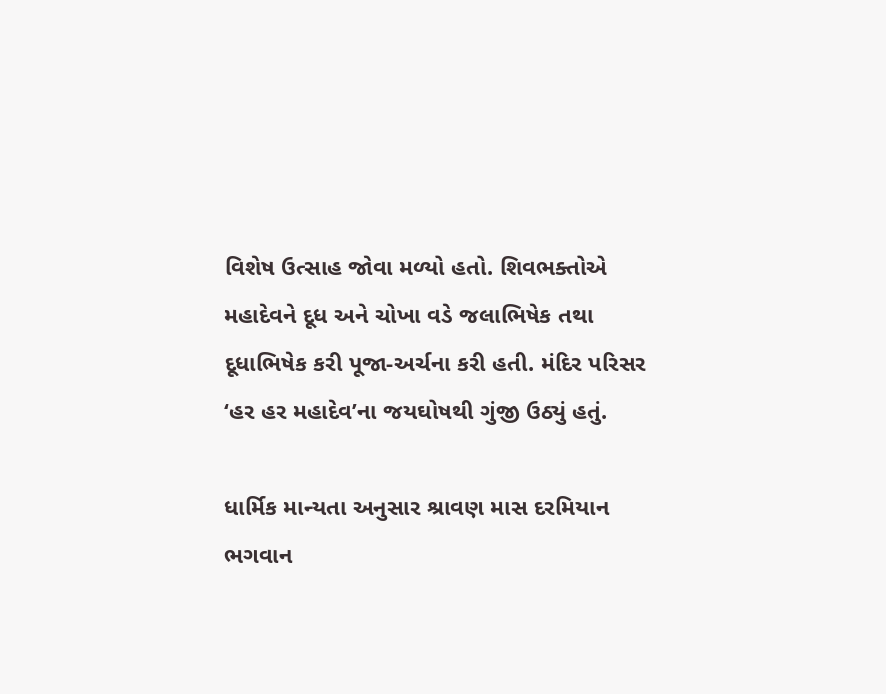વિશેષ ઉત્સાહ જોવા મળ્યો હતો. શિવભક્તોએ મહાદેવને દૂધ અને ચોખા વડે જલાભિષેક તથા દૂધાભિષેક કરી પૂજા-અર્ચના કરી હતી. મંદિર પરિસર ‘હર હર મહાદેવ’ના જયઘોષથી ગુંજી ઉઠ્યું હતું.

ધાર્મિક માન્યતા અનુસાર શ્રાવણ માસ દરમિયાન ભગવાન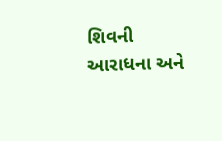શિવની આરાધના અને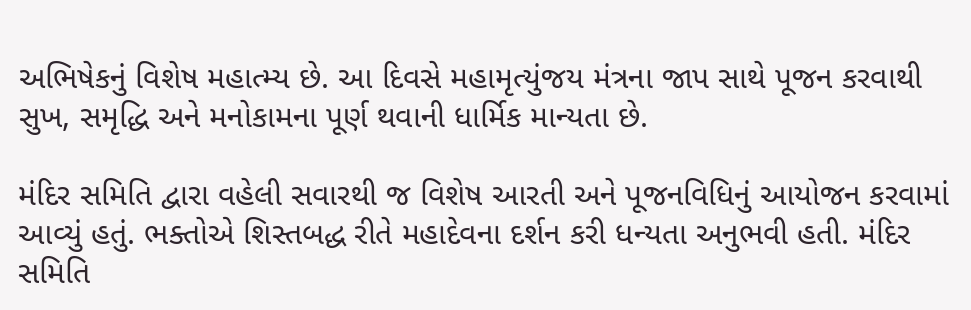અભિષેકનું વિશેષ મહાત્મ્ય છે. આ દિવસે મહામૃત્યુંજય મંત્રના જાપ સાથે પૂજન કરવાથી સુખ, સમૃદ્ધિ અને મનોકામના પૂર્ણ થવાની ધાર્મિક માન્યતા છે.

મંદિર સમિતિ દ્વારા વહેલી સવારથી જ વિશેષ આરતી અને પૂજનવિધિનું આયોજન કરવામાં આવ્યું હતું. ભક્તોએ શિસ્તબદ્ધ રીતે મહાદેવના દર્શન કરી ધન્યતા અનુભવી હતી. મંદિર સમિતિ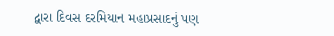દ્વારા દિવસ દરમિયાન મહાપ્રસાદનું પણ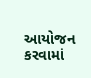આયોજન કરવામાં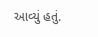આવ્યું હતું.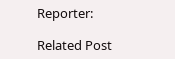Reporter:

Related Post